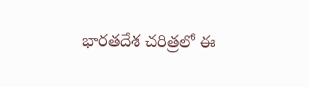భారతదేశ చరిత్రలో ఈ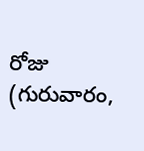రోజు (గురువారం,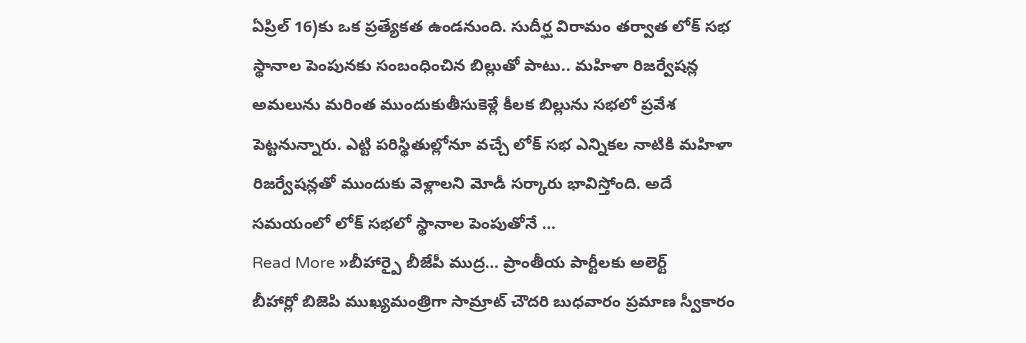ఏప్రిల్ 16)కు ఒక ప్రత్యేకత ఉండనుంది. సుదీర్ఘ విరామం తర్వాత లోక్ సభ స్థానాల పెంపునకు సంబంధించిన బిల్లుతో పాటు.. మహిళా రిజర్వేషన్ల అమలును మరింత ముందుకుతీసుకెళ్లే కీలక బిల్లును సభలో ప్రవేశ పెట్టనున్నారు. ఎట్టి పరిస్థితుల్లోనూ వచ్చే లోక్ సభ ఎన్నికల నాటికి మహిళా రిజర్వేషన్లతో ముందుకు వెళ్లాలని మోడీ సర్కారు భావిస్తోంది. అదే సమయంలో లోక్ సభలో స్థానాల పెంపుతోనే …
Read More »బీహార్పై బీజేపీ ముద్ర… ప్రాంతీయ పార్టీలకు అలెర్ట్
బీహార్లో బిజెపి ముఖ్యమంత్రిగా సామ్రాట్ చౌదరి బుధవారం ప్రమాణ స్వీకారం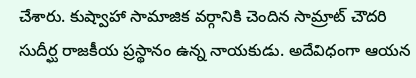చేశారు. కుష్వాహా సామాజిక వర్గానికి చెందిన సామ్రాట్ చౌదరి సుదీర్ఘ రాజకీయ ప్రస్థానం ఉన్న నాయకుడు. అదేవిధంగా ఆయన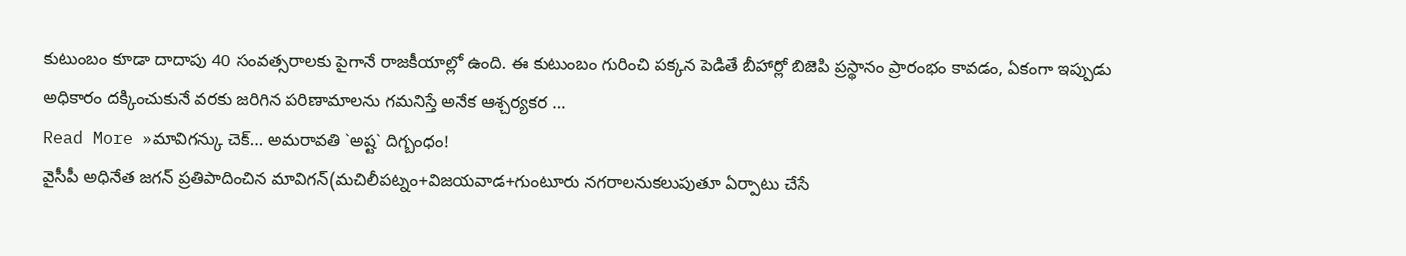కుటుంబం కూడా దాదాపు 40 సంవత్సరాలకు పైగానే రాజకీయాల్లో ఉంది. ఈ కుటుంబం గురించి పక్కన పెడితే బీహార్లో బిజెపి ప్రస్థానం ప్రారంభం కావడం, ఏకంగా ఇప్పుడు అధికారం దక్కించుకునే వరకు జరిగిన పరిణామాలను గమనిస్తే అనేక ఆశ్చర్యకర …
Read More »మావిగన్కు చెక్… అమరావతి `అష్ట` దిగ్బంధం!
వైసీపీ అధినేత జగన్ ప్రతిపాదించిన మావిగన్(మచిలీపట్నం+విజయవాడ+గుంటూరు నగరాలనుకలుపుతూ ఏర్పాటు చేసే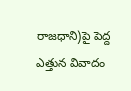రాజధాని)పై పెద్ద ఎత్తున వివాదం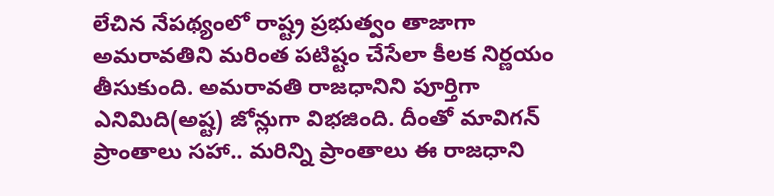లేచిన నేపథ్యంలో రాష్ట్ర ప్రభుత్వం తాజాగా అమరావతిని మరింత పటిష్టం చేసేలా కీలక నిర్ణయం తీసుకుంది. అమరావతి రాజధానిని పూర్తిగా ఎనిమిది(అష్ట) జోన్లుగా విభజింది. దీంతో మావిగన్ ప్రాంతాలు సహా.. మరిన్ని ప్రాంతాలు ఈ రాజధాని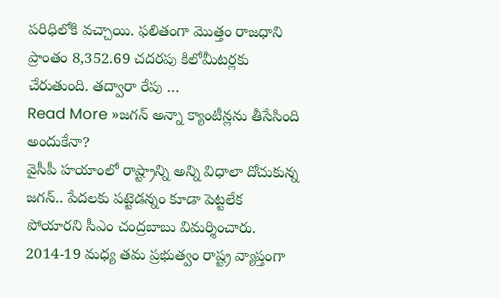పరిధిలోకి వచ్చాయి. ఫలితంగా మొత్తం రాజధాని ప్రాంతం 8,352.69 చదరపు కిలోమీటర్లకు చేరుతుంది. తద్వారా రేపు …
Read More »జగన్ అన్నా క్యాంటీన్లను తీసేసింది అందుకేనా?
వైసీపీ హయాంలో రాష్ట్రాన్ని అన్ని విధాలా దోచుకున్న జగన్.. పేదలకు పట్టెడన్నం కూడా పెట్టలేక పోయారని సీఎం చంద్రబాబు విమర్శించారు. 2014-19 మధ్య తమ ప్రభుత్వం రాష్ట్ర వ్యాప్తంగా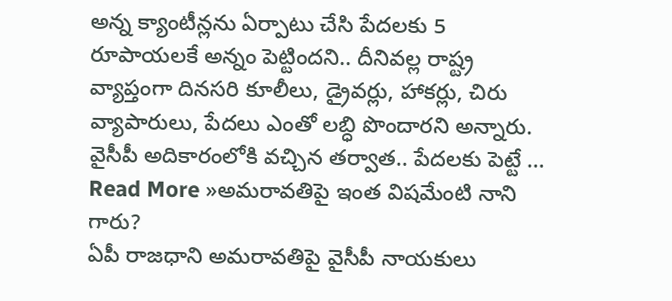అన్న క్యాంటీన్లను ఏర్పాటు చేసి పేదలకు 5 రూపాయలకే అన్నం పెట్టిందని.. దీనివల్ల రాష్ట్ర వ్యాప్తంగా దినసరి కూలీలు, డ్రైవర్లు, హాకర్లు, చిరు వ్యాపారులు, పేదలు ఎంతో లబ్ధి పొందారని అన్నారు. వైసీపీ అదికారంలోకి వచ్చిన తర్వాత.. పేదలకు పెట్టే …
Read More »అమరావతిపై ఇంత విషమేంటి నాని గారు?
ఏపీ రాజధాని అమరావతిపై వైసీపీ నాయకులు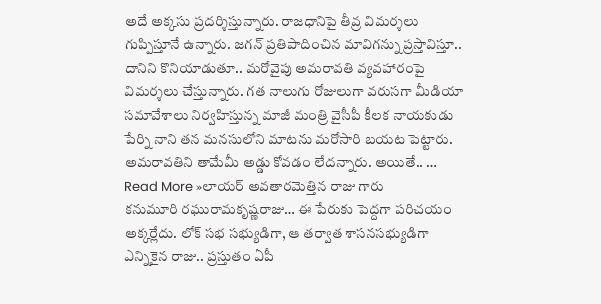అదే అక్కసు ప్రదర్శిస్తున్నారు. రాజధానిపై తీవ్ర విమర్శలు గుప్పిస్తూనే ఉన్నారు. జగన్ ప్రతిపాదించిన మావిగన్ను ప్రస్తావిస్తూ.. దానిని కొనియాడుతూ.. మరోవైపు అమరావతి వ్యవహారంపై విమర్శలు చేస్తున్నారు. గత నాలుగు రోజులుగా వరుసగా మీడియా సమావేశాలు నిర్వహిస్తున్న మాజీ మంత్రి వైసీపీ కీలక నాయకుడు పేర్ని నాని తన మనసులోని మాటను మరోసారి బయట పెట్టారు. అమరావతిని తామేమీ అడ్డు కోవడం లేదన్నారు. అయితే.. …
Read More »లాయర్ అవతారమెత్తిన రాజు గారు
కనుమూరి రఘురామకృష్ణరాజు… ఈ పేరుకు పెద్దగా పరిచయం అక్కర్లేదు. లోక్ సభ సభ్యుడిగా, ఆ తర్వాత శాసనసభ్యుడిగా ఎన్నికైన రాజు.. ప్రస్తుతం ఏపీ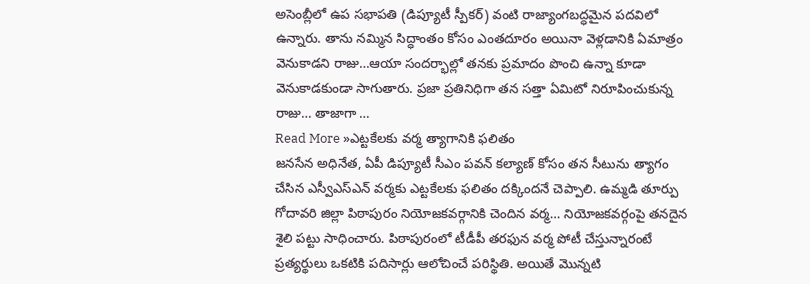అసెంబ్లీలో ఉప సభాపతి (డిప్యూటీ స్పీకర్) వంటి రాజ్యాంగబద్ధమైన పదవిలో ఉన్నారు. తాను నమ్మిన సిద్ధాంతం కోసం ఎంతదూరం అయినా వెళ్లడానికి ఏమాత్రం వెనుకాడని రాజు…ఆయా సందర్భాల్లో తనకు ప్రమాదం పొంచి ఉన్నా కూడా వెనుకాడకుండా సాగుతారు. ప్రజా ప్రతినిధిగా తన సత్తా ఏమిటో నిరూపించుకున్న రాజు… తాజాగా …
Read More »ఎట్టకేలకు వర్మ త్యాగానికి ఫలితం
జనసేన అధినేత, ఏపీ డిప్యూటీ సీఎం పవన్ కల్యాణ్ కోసం తన సీటును త్యాగం చేసిన ఎస్వీఎస్ఎన్ వర్మకు ఎట్టకేలకు ఫలితం దక్కిందనే చెప్పాలి. ఉమ్మడి తూర్పు గోదావరి జిల్లా పిఠాపురం నియోజకవర్గానికి చెందిన వర్మ… నియోజకవర్గంపై తనదైన శైలి పట్టు సాధించారు. పిఠాపురంలో టీడీపీ తరఫున వర్మ పోటీ చేస్తున్నారంటే ప్రత్యర్థులు ఒకటికి పదిసార్లు ఆలోచించే పరిస్థితి. అయితే మొన్నటి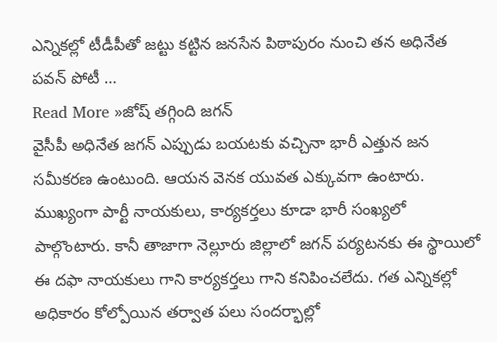ఎన్నికల్లో టీడీపీతో జట్టు కట్టిన జనసేన పిఠాపురం నుంచి తన అధినేత పవన్ పోటీ …
Read More »జోష్ తగ్గింది జగన్
వైసీపీ అధినేత జగన్ ఎప్పుడు బయటకు వచ్చినా భారీ ఎత్తున జన సమీకరణ ఉంటుంది. ఆయన వెనక యువత ఎక్కువగా ఉంటారు. ముఖ్యంగా పార్టీ నాయకులు, కార్యకర్తలు కూడా భారీ సంఖ్యలో పాల్గొంటారు. కానీ తాజాగా నెల్లూరు జిల్లాలో జగన్ పర్యటనకు ఈ స్థాయిలో ఈ దఫా నాయకులు గాని కార్యకర్తలు గాని కనిపించలేదు. గత ఎన్నికల్లో అధికారం కోల్పోయిన తర్వాత పలు సందర్భాల్లో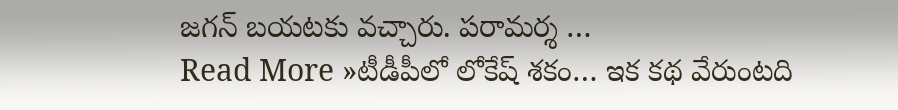జగన్ బయటకు వచ్చారు. పరామర్శ …
Read More »టీడీపీలో లోకేష్ శకం… ఇక కథ వేరుంటది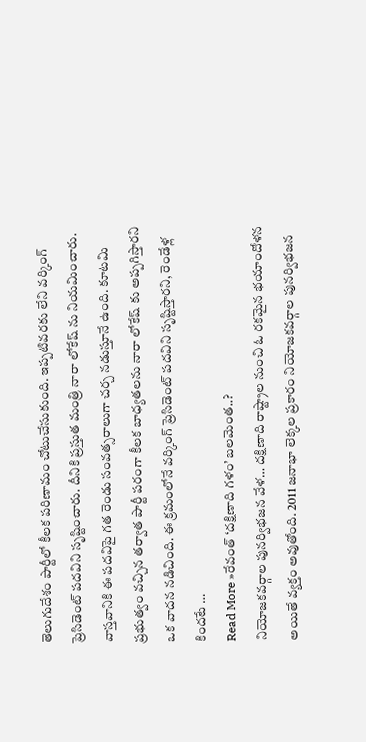తెలుగుదేశం పార్టీలో కీలక పరిణామం చోటుచేసుకుంది. ఇప్పటివరకు లేని వర్కింగ్ ప్రెసిడెంట్ పదవిని సృష్టించారు. దీనికి ప్రస్తుత మంత్రి నారా లోకేష్ ను నియమించారు. వాస్తవానికి ఈ పదవిపై గత రెండు సంవత్సరాలుగా చర్చ నడుస్తూనే ఉంది. కూటమి ప్రభుత్వం వచ్చిన తర్వాత పార్టీ పరంగా కీలక బాధ్యతలను నారా లోకేష్ కు అప్పగిస్తారని ఒక వాదన నడిచింది. ఈ క్రమంలోనే వర్కింగ్ ప్రెసిడెంట్ పదవిని సృష్టిస్తారని, రెండేళ్ల కిందటే …
Read More »రేవంత్ ‘దక్షిణాది గళం’ బలమెంత..?
నియోజకవర్గాల పునర్విభజన వేళ… దక్షిణాది రాష్ట్రాల నుంచి ఓ రకమైన భయాందోళన అయితే వ్యక్తం అవుతోంది. 2011 జనాభా లెక్కల ప్రకారం నియోజకవర్గాల పునర్విభజన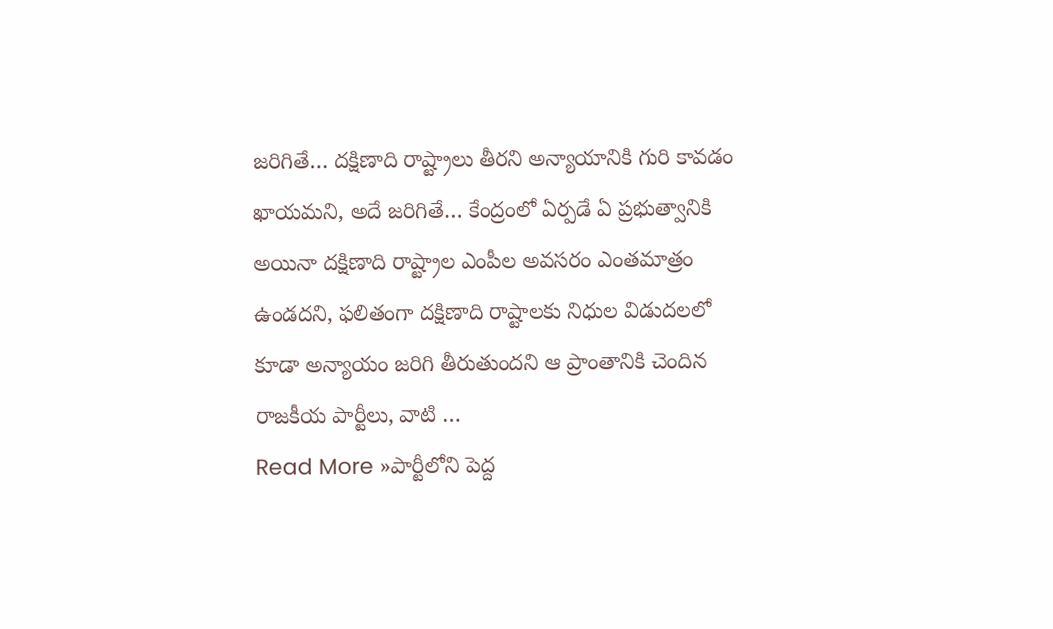జరిగితే… దక్షిణాది రాష్ట్రాలు తీరని అన్యాయానికి గురి కావడం ఖాయమని, అదే జరిగితే… కేంద్రంలో ఏర్పడే ఏ ప్రభుత్వానికి అయినా దక్షిణాది రాష్ట్రాల ఎంపీల అవసరం ఎంతమాత్రం ఉండదని, ఫలితంగా దక్షిణాది రాష్టాలకు నిధుల విడుదలలో కూడా అన్యాయం జరిగి తీరుతుందని ఆ ప్రాంతానికి చెందిన రాజకీయ పార్టీలు, వాటి …
Read More »పార్టీలోని పెద్ద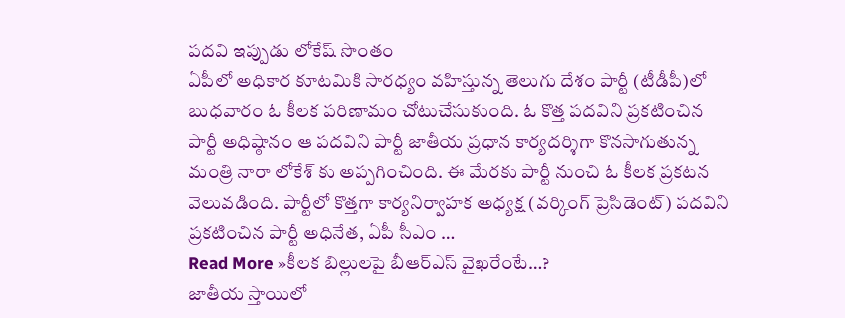పదవి ఇప్పుడు లోకేష్ సొంతం
ఏపీలో అధికార కూటమికి సారధ్యం వహిస్తున్న తెలుగు దేశం పార్టీ (టీడీపీ)లో బుధవారం ఓ కీలక పరిణామం చోటుచేసుకుంది. ఓ కొత్త పదవిని ప్రకటించిన పార్టీ అధిష్ఠానం ఆ పదవిని పార్టీ జాతీయ ప్రధాన కార్యదర్శిగా కొనసాగుతున్న మంత్రి నారా లోకేశ్ కు అప్పగించింది. ఈ మేరకు పార్టీ నుంచి ఓ కీలక ప్రకటన వెలువడింది. పార్టీలో కొత్తగా కార్యనిర్వాహక అధ్యక్ష (వర్కింగ్ ప్రెసిడెంట్) పదవిని ప్రకటించిన పార్టీ అధినేత, ఏపీ సీఎం …
Read More »కీలక బిల్లులపై బీఆర్ఎస్ వైఖరేంటే…?
జాతీయ స్తాయిలో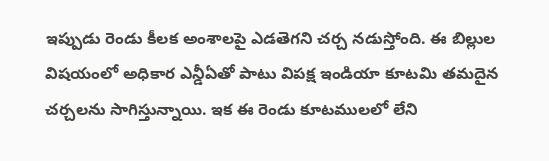ఇప్పుడు రెండు కీలక అంశాలపై ఎడతెగని చర్చ నడుస్తోంది. ఈ బిల్లుల విషయంలో అధికార ఎన్డీఏతో పాటు విపక్ష ఇండియా కూటమి తమదైన చర్చలను సాగిస్తున్నాయి. ఇక ఈ రెండు కూటములలో లేని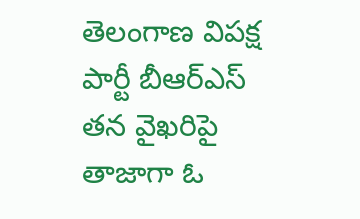తెలంగాణ విపక్ష పార్టీ బీఆర్ఎస్ తన వైఖరిపై తాజాగా ఓ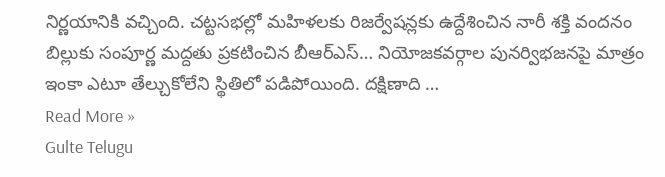నిర్ణయానికి వచ్చింది. చట్టసభల్లో మహిళలకు రిజర్వేషన్లకు ఉద్దేశించిన నారీ శక్తి వందనం బిల్లుకు సంపూర్ణ మద్దతు ప్రకటించిన బీఆర్ఎస్… నియోజకవర్గాల పునర్విభజనపై మాత్రం ఇంకా ఎటూ తేల్చుకోలేని స్థితిలో పడిపోయింది. దక్షిణాది …
Read More »
Gulte Telugu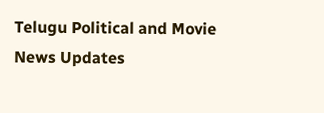Telugu Political and Movie News Updates